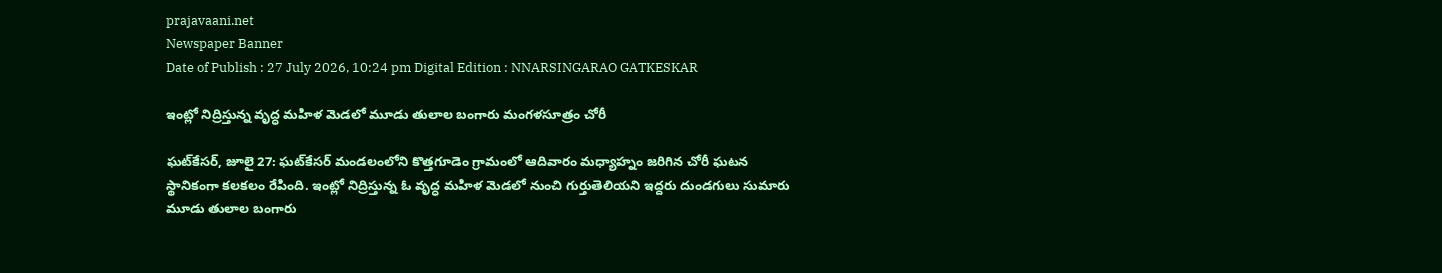prajavaani.net
Newspaper Banner
Date of Publish : 27 July 2026, 10:24 pm Digital Edition : NNARSINGARAO GATKESKAR

ఇంట్లో నిద్రిస్తున్న వృద్ధ మహిళ మెడలో మూడు తులాల బంగారు మంగళసూత్రం చోరీ

ఘట్‌కేసర్, జూలై 27: ఘట్‌కేసర్ మండలంలోని కొత్తగూడెం గ్రామంలో ఆదివారం మధ్యాహ్నం జరిగిన చోరీ ఘటన స్థానికంగా కలకలం రేపింది. ఇంట్లో నిద్రిస్తున్న ఓ వృద్ధ మహిళ మెడలో నుంచి గుర్తుతెలియని ఇద్దరు దుండగులు సుమారు మూడు తులాల బంగారు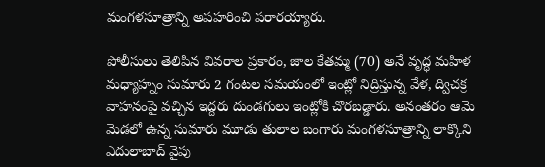మంగళసూత్రాన్ని అపహరించి పరారయ్యారు.

పోలీసులు తెలిపిన వివరాల ప్రకారం, జాల కేతమ్మ (70) అనే వృద్ధ మహిళ మధ్యాహ్నం సుమారు 2 గంటల సమయంలో ఇంట్లో నిద్రిస్తున్న వేళ, ద్విచక్ర వాహనంపై వచ్చిన ఇద్దరు దుండగులు ఇంట్లోకి చొరబడ్డారు. అనంతరం ఆమె మెడలో ఉన్న సుమారు మూడు తులాల బంగారు మంగళసూత్రాన్ని లాక్కొని ఎదులాబాద్ వైపు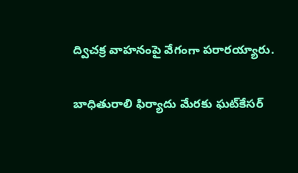ద్విచక్ర వాహనంపై వేగంగా పరారయ్యారు.

బాధితురాలి ఫిర్యాదు మేరకు ఘట్‌కేసర్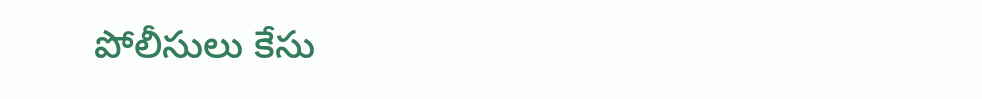పోలీసులు కేసు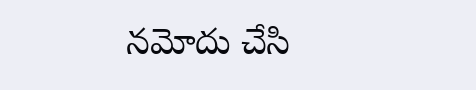నమోదు చేసి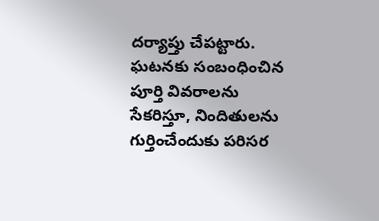దర్యాప్తు చేపట్టారు. ఘటనకు సంబంధించిన పూర్తి వివరాలను సేకరిస్తూ, నిందితులను గుర్తించేందుకు పరిసర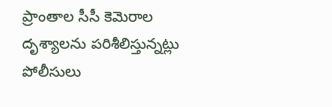ప్రాంతాల సీసీ కెమెరాల దృశ్యాలను పరిశీలిస్తున్నట్లు పోలీసులు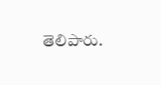తెలిపారు.